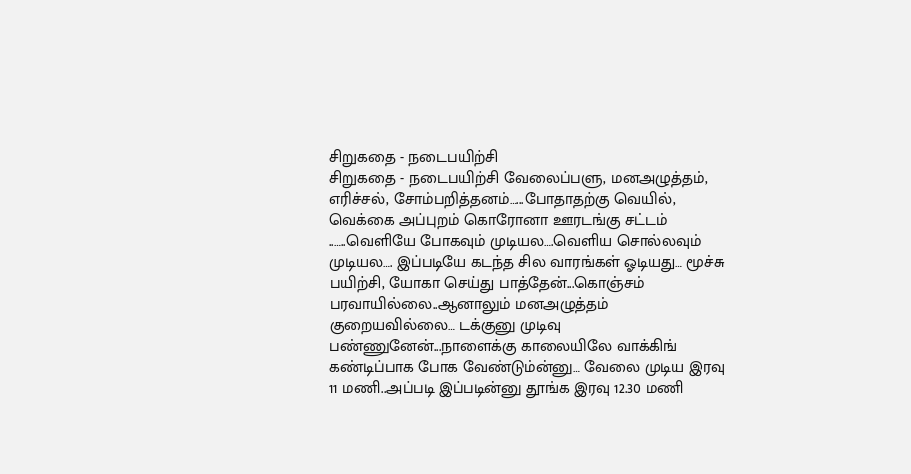சிறுகதை - நடைபயிற்சி
சிறுகதை - நடைபயிற்சி வேலைப்பளு, மனஅழுத்தம், எரிச்சல், சோம்பறித்தனம்…...போதாதற்கு வெயில், வெக்கை அப்புறம் கொரோனா ஊரடங்கு சட்டம் ..…..வெளியே போகவும் முடியல….வெளிய சொல்லவும் முடியல…. இப்படியே கடந்த சில வாரங்கள் ஓடியது… மூச்சு பயிற்சி, யோகா செய்து பாத்தேன்...கொஞ்சம் பரவாயில்லை..ஆனாலும் மனஅழுத்தம் குறையவில்லை… டக்குனு முடிவு பண்ணுனேன்...நாளைக்கு காலையிலே வாக்கிங் கண்டிப்பாக போக வேண்டும்ன்னு… வேலை முடிய இரவு 11 மணி..அப்படி இப்படின்னு தூங்க இரவு 12.30 மணி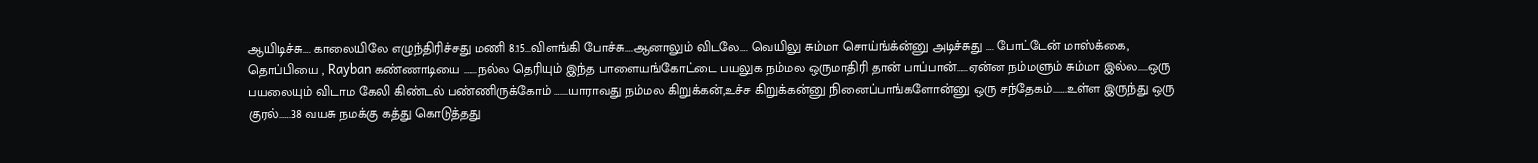ஆயிடிச்சு…. காலையிலே எழுந்திரிச்சது மணி 8.15...விளங்கி போச்சு….ஆனாலும் விடலே…. வெயிலு சும்மா சொய்ங்க்ன்னு அடிச்சுது …. போட்டேன் மாஸ்க்கை, தொப்பியை , Rayban கண்ணாடியை .…...நல்ல தெரியும் இந்த பாளையங்கோட்டை பயலுக நம்மல ஒருமாதிரி தான் பாப்பான்…...ஏன்ன நம்மளும் சும்மா இல்ல.....ஒரு பயலையும் விடாம கேலி கிண்டல் பண்ணிருக்கோம் …....யாராவது நம்மல கிறுக்கன்,உச்ச கிறுக்கன்னு நினைப்பாங்களோன்னு ஒரு சந்தேகம்...….உள்ள இருந்து ஒரு குரல்..….38 வயசு நமக்கு கத்து கொடுத்தது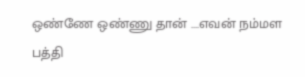ஒண்ணே ஒண்ணு தான் ….எவன் நம்மள பத்தி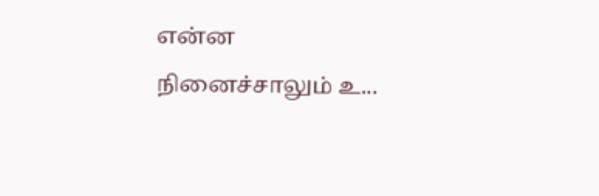என்ன நினைச்சாலும் உ...